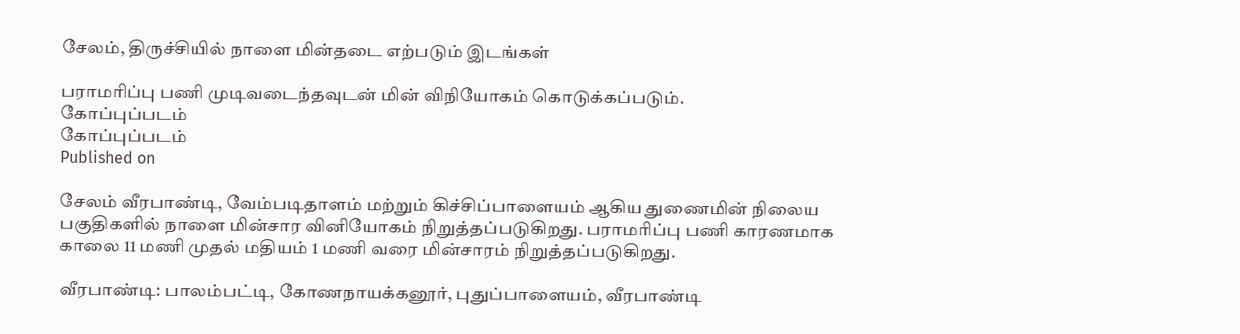சேலம், திருச்சியில் நாளை மின்தடை எற்படும் இடங்கள்

பராமரிப்பு பணி முடிவடைந்தவுடன் மின் விநியோகம் கொடுக்கப்படும்.
கோப்புப்படம்
கோப்புப்படம்
Published on

சேலம் வீரபாண்டி, வேம்படிதாளம் மற்றும் கிச்சிப்பாளையம் ஆகிய துணைமின் நிலைய பகுதிகளில் நாளை மின்சார வினியோகம் நிறுத்தப்படுகிறது. பராமரிப்பு பணி காரணமாக காலை 11 மணி முதல் மதியம் 1 மணி வரை மின்சாரம் நிறுத்தப்படுகிறது.

வீரபாண்டி: பாலம்பட்டி, கோணநாயக்கனூர், புதுப்பாளையம், வீரபாண்டி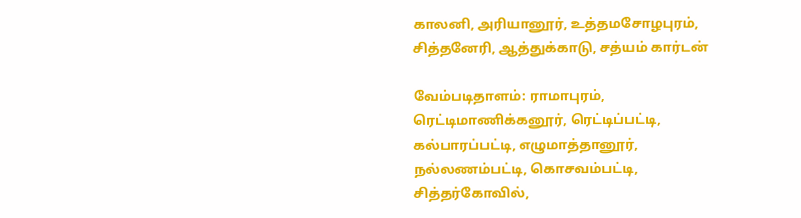காலனி, அரியானூர், உத்தமசோழபுரம், சித்தனேரி, ஆத்துக்காடு, சத்யம் கார்டன்

வேம்படிதாளம்: ராமாபுரம், ரெட்டிமாணிக்கனூர், ரெட்டிப்பட்டி, கல்பாரப்பட்டி, எழுமாத்தானூர், நல்லணம்பட்டி, கொசவம்பட்டி, சித்தர்கோவில்,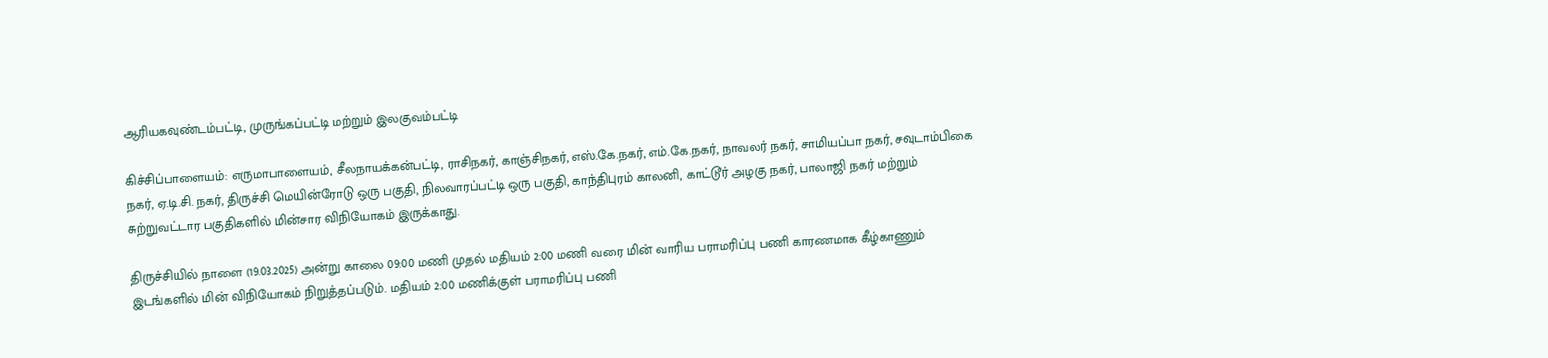ஆரியகவுண்டம்பட்டி, முருங்கப்பட்டி மற்றும் இலகுவம்பட்டி

கிச்சிப்பாளையம்: எருமாபாளையம், சீலநாயக்கன்பட்டி, ராசிநகர், காஞ்சிநகர், எஸ்.கே.நகர், எம்.கே.நகர், நாவலர் நகர், சாமியப்பா நகர், சவுடாம்பிகை நகர், ஏ.டி.சி. நகர், திருச்சி மெயின்ரோடு ஒரு பகுதி, நிலவாரப்பட்டி ஒரு பகுதி, காந்திபுரம் காலனி, காட்டூர் அழகு நகர், பாலாஜி நகர் மற்றும் சுற்றுவட்டார பகுதிகளில் மின்சார விநியோகம் இருக்காது.

திருச்சியில் நாளை (19.03.2025) அன்று காலை 09:00 மணி முதல் மதியம் 2:00 மணி வரை மின் வாரிய பராமரிப்பு பணி காரணமாக கீழ்காணும் இடங்களில் மின் விநியோகம் நிறுத்தப்படும். மதியம் 2:00 மணிக்குள் பராமரிப்பு பணி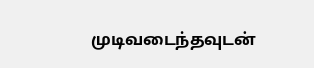முடிவடைந்தவுடன்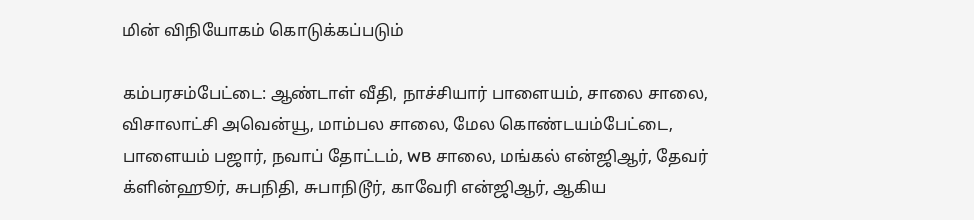மின் விநியோகம் கொடுக்கப்படும்

கம்பரசம்பேட்டை: ஆண்டாள் வீதி, நாச்சியார் பாளையம், சாலை சாலை, விசாலாட்சி அவென்யூ, மாம்பல சாலை, மேல கொண்டயம்பேட்டை, பாளையம் பஜார், நவாப் தோட்டம், WB சாலை, மங்கல் என்ஜிஆர், தேவர் க்ளின்ஹூர், சுபநிதி, சுபாநிடூர், காவேரி என்ஜிஆர், ஆகிய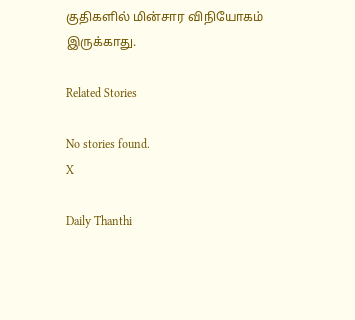குதிகளில் மின்சார விநியோகம் இருக்காது.

Related Stories

No stories found.
X

Daily Thanthi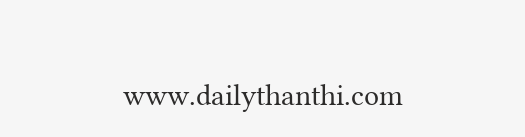www.dailythanthi.com